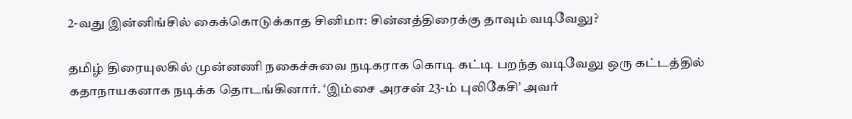2-வது இன்னிங்சில் கைக்கொடுக்காத சினிமா: சின்னத்திரைக்கு தாவும் வடிவேலு?

தமிழ் திரையுலகில் முன்னணி நகைச்சுவை நடிகராக கொடி கட்டி பறந்த வடிவேலு ஒரு கட்டத்தில் கதாநாயகனாக நடிக்க தொடங்கினார். ‘இம்சை அரசன் 23-ம் புலிகேசி’ அவர்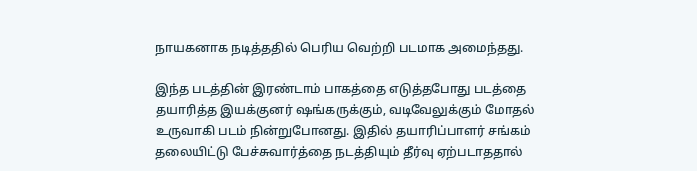நாயகனாக நடித்ததில் பெரிய வெற்றி படமாக அமைந்தது.

இந்த படத்தின் இரண்டாம் பாகத்தை எடுத்தபோது படத்தை தயாரித்த இயக்குனர் ஷங்கருக்கும், வடிவேலுக்கும் மோதல் உருவாகி படம் நின்றுபோனது. இதில் தயாரிப்பாளர் சங்கம் தலையிட்டு பேச்சுவார்த்தை நடத்தியும் தீர்வு ஏற்படாததால்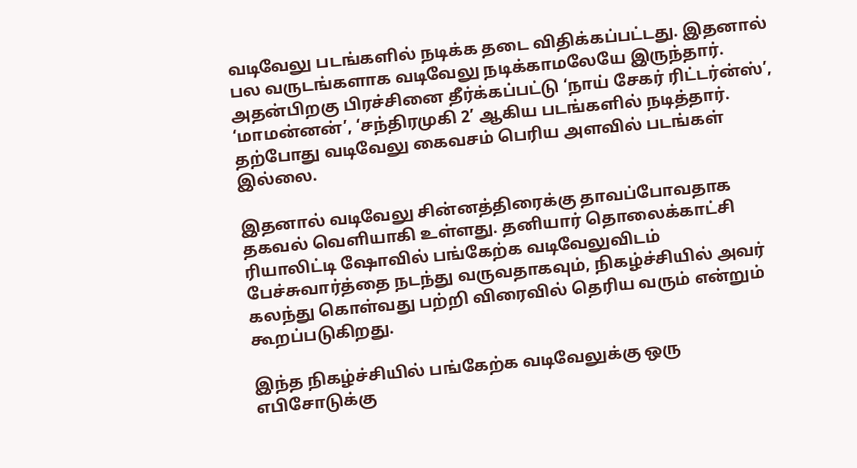வடிவேலு படங்களில் நடிக்க தடை விதிக்கப்பட்டது. இதனால் பல வருடங்களாக வடிவேலு நடிக்காமலேயே இருந்தார். அதன்பிறகு பிரச்சினை தீர்க்கப்பட்டு ‘நாய் சேகர் ரிட்டர்ன்ஸ்’, ‘மாமன்னன்’, ‘சந்திரமுகி 2’ ஆகிய படங்களில் நடித்தார். தற்போது வடிவேலு கைவசம் பெரிய அளவில் படங்கள் இல்லை.

இதனால் வடிவேலு சின்னத்திரைக்கு தாவப்போவதாக தகவல் வெளியாகி உள்ளது. தனியார் தொலைக்காட்சி ரியாலிட்டி ஷோவில் பங்கேற்க வடிவேலுவிடம் பேச்சுவார்த்தை நடந்து வருவதாகவும், நிகழ்ச்சியில் அவர் கலந்து கொள்வது பற்றி விரைவில் தெரிய வரும் என்றும் கூறப்படுகிறது.

இந்த நிகழ்ச்சியில் பங்கேற்க வடிவேலுக்கு ஒரு எபிசோடுக்கு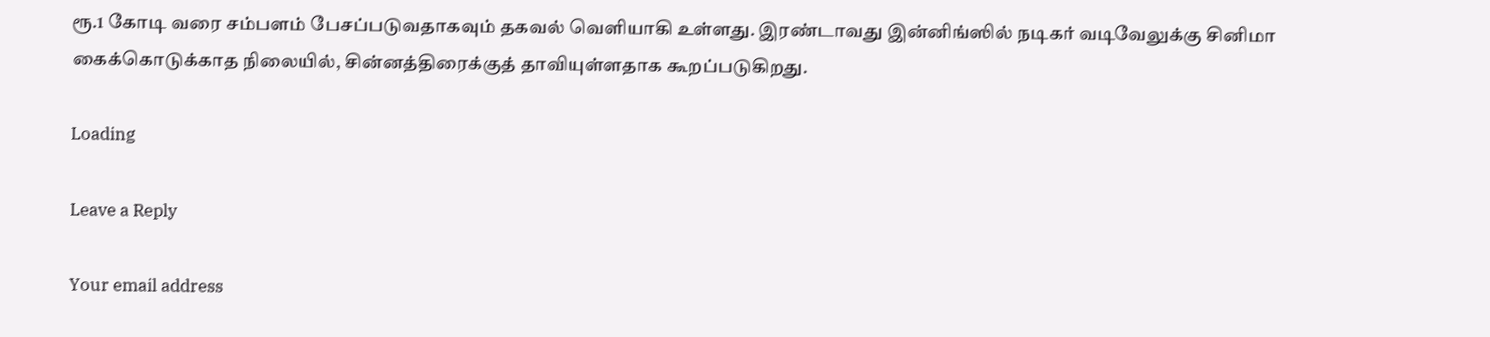ரூ.1 கோடி வரை சம்பளம் பேசப்படுவதாகவும் தகவல் வெளியாகி உள்ளது. இரண்டாவது இன்னிங்ஸில் நடிகர் வடிவேலுக்கு சினிமா கைக்கொடுக்காத நிலையில், சின்னத்திரைக்குத் தாவியுள்ளதாக கூறப்படுகிறது.

Loading

Leave a Reply

Your email address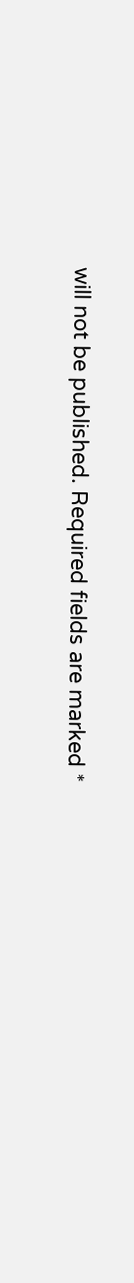will not be published. Required fields are marked *